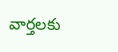వార్తలకు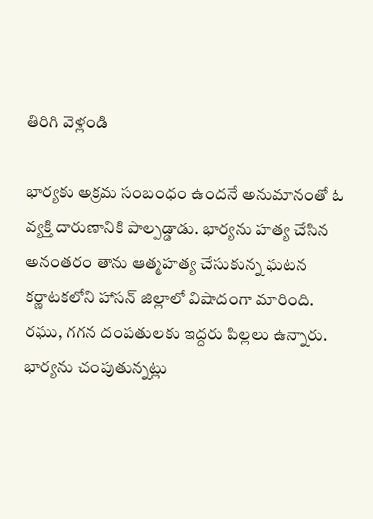తిరిగి వెళ్లండి

భార్యకు అక్రమ సంబంధం ఉందనే అనుమానంతో ఓ వ్యక్తి దారుణానికి పాల్పడ్డాడు. భార్యను హత్య చేసిన అనంతరం తాను ఆత్మహత్య చేసుకున్న ఘటన కర్ణాటకలోని హాసన్ జిల్లాలో విషాదంగా మారింది.
రఘు, గగన దంపతులకు ఇద్దరు పిల్లలు ఉన్నారు. భార్యను చంపుతున్నట్లు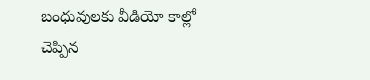బంధువులకు వీడియో కాల్లో చెప్పిన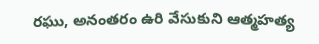రఘు, అనంతరం ఉరి వేసుకుని ఆత్మహత్య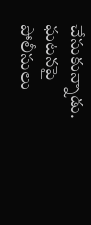చేసుకున్నాడు. ఘటనపై పోలీసులు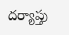దర్యాప్తు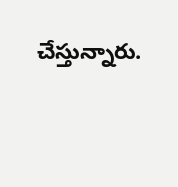చేస్తున్నారు.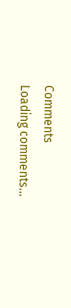Comments
Loading comments...